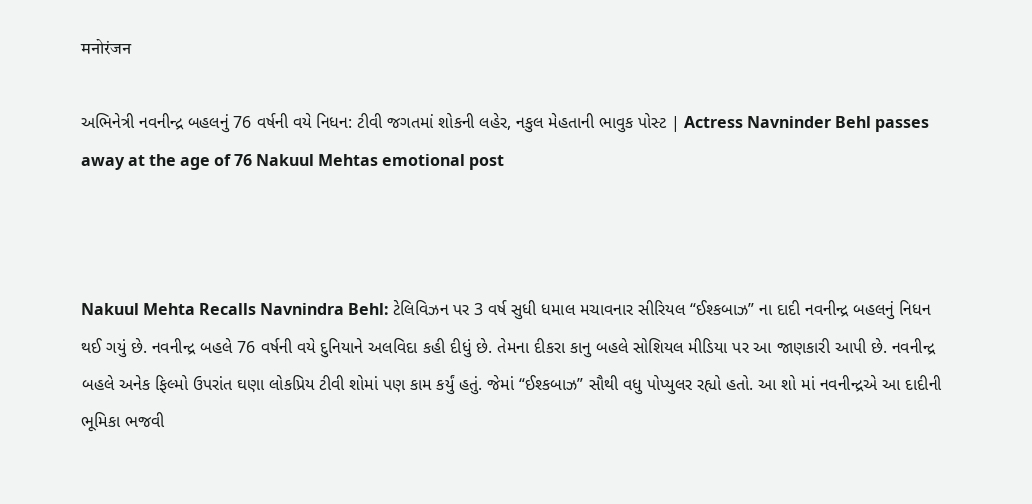मनोरंजन

અભિનેત્રી નવનીન્દ્ર બહલનું 76 વર્ષની વયે નિધન: ટીવી જગતમાં શોકની લહેર, નકુલ મેહતાની ભાવુક પોસ્ટ | Actress Navninder Behl passes away at the age of 76 Nakuul Mehtas emotional post



Nakuul Mehta Recalls Navnindra Behl: ટેલિવિઝન પર 3 વર્ષ સુધી ધમાલ મચાવનાર સીરિયલ “ઈશ્કબાઝ” ના દાદી નવનીન્દ્ર બહલનું નિધન થઈ ગયું છે. નવનીન્દ્ર બહલે 76 વર્ષની વયે દુનિયાને અલવિદા કહી દીધું છે. તેમના દીકરા કાનુ બહલે સોશિયલ મીડિયા પર આ જાણકારી આપી છે. નવનીન્દ્ર બહલે અનેક ફિલ્મો ઉપરાંત ઘણા લોકપ્રિય ટીવી શોમાં પણ કામ કર્યું હતું. જેમાં “ઈશ્કબાઝ” સૌથી વધુ પોપ્યુલર રહ્યો હતો. આ શો માં નવનીન્દ્રએ આ દાદીની ભૂમિકા ભજવી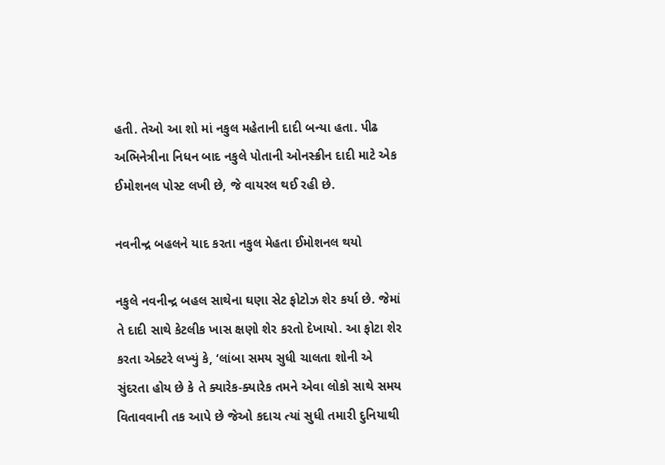હતી. તેઓ આ શો માં નકુલ મહેતાની દાદી બન્યા હતા. પીઢ અભિનેત્રીના નિધન બાદ નકુલે પોતાની ઓનસ્ક્રીન દાદી માટે એક ઈમોશનલ પોસ્ટ લખી છે, જે વાયરલ થઈ રહી છે.

નવનીન્દ્ર બહલને યાદ કરતા નકુલ મેહતા ઈમોશનલ થયો

નકુલે નવનીન્દ્ર બહલ સાથેના ઘણા સેટ ફોટોઝ શેર કર્યા છે. જેમાં તે દાદી સાથે કેટલીક ખાસ ક્ષણો શેર કરતો દેખાયો. આ ફોટા શેર કરતા એક્ટરે લખ્યું કે, ‘લાંબા સમય સુધી ચાલતા શોની એ સુંદરતા હોય છે કે તે ક્યારેક-ક્યારેક તમને એવા લોકો સાથે સમય વિતાવવાની તક આપે છે જેઓ કદાચ ત્યાં સુધી તમારી દુનિયાથી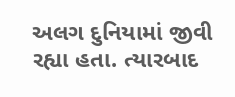અલગ દુનિયામાં જીવી રહ્યા હતા. ત્યારબાદ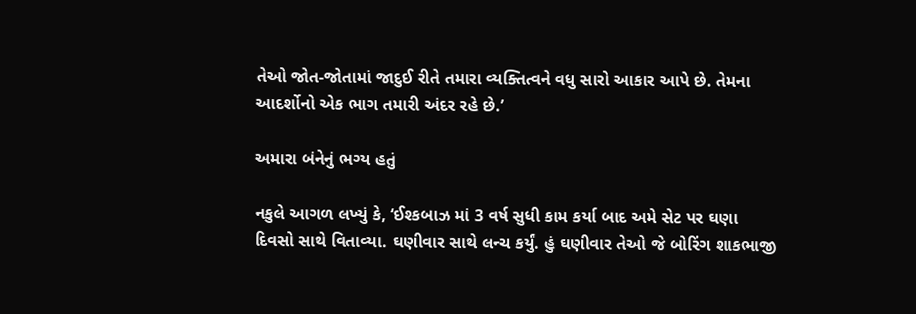તેઓ જોત-જોતામાં જાદુઈ રીતે તમારા વ્યક્તિત્વને વધુ સારો આકાર આપે છે. તેમના આદર્શોનો એક ભાગ તમારી અંદર રહે છે.’

અમારા બંનેનું ભગ્ય હતું

નકુલે આગળ લખ્યું કે, ‘ઈશ્કબાઝ માં 3 વર્ષ સુધી કામ કર્યા બાદ અમે સેટ પર ઘણા દિવસો સાથે વિતાવ્યા. ઘણીવાર સાથે લન્ચ કર્યું. હું ઘણીવાર તેઓ જે બોરિંગ શાકભાજી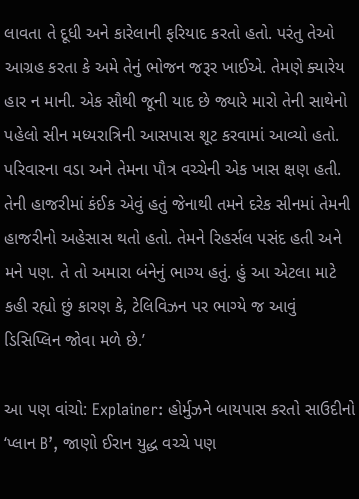લાવતા તે દૂધી અને કારેલાની ફરિયાદ કરતો હતો. પરંતુ તેઓ આગ્રહ કરતા કે અમે તેનું ભોજન જરૂર ખાઈએ. તેમણે ક્યારેય હાર ન માની. એક સૌથી જૂની યાદ છે જ્યારે મારો તેની સાથેનો પહેલો સીન મધ્યરાત્રિની આસપાસ શૂટ કરવામાં આવ્યો હતો. પરિવારના વડા અને તેમના પૌત્ર વચ્ચેની એક ખાસ ક્ષણ હતી. તેની હાજરીમાં કંઈક એવું હતું જેનાથી તમને દરેક સીનમાં તેમની હાજરીનો અહેસાસ થતો હતો. તેમને રિહર્સલ પસંદ હતી અને મને પણ. તે તો અમારા બંનેનું ભાગ્ય હતું. હું આ એટલા માટે કહી રહ્યો છું કારણ કે, ટેલિવિઝન પર ભાગ્યે જ આવું ડિસિપ્લિન જોવા મળે છે.’

આ પણ વાંચો: Explainer: હોર્મુઝને બાયપાસ કરતો સાઉદીનો ‘પ્લાન B’, જાણો ઈરાન યુદ્ધ વચ્ચે પણ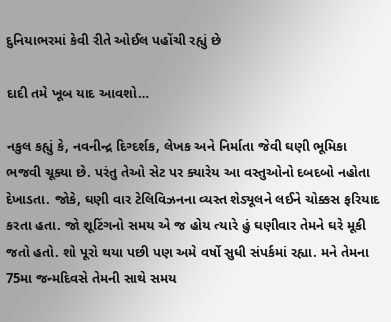દુનિયાભરમાં કેવી રીતે ઓઈલ પહોંચી રહ્યું છે

દાદી તમે ખૂબ યાદ આવશો…

નકુલ કહ્યું કે, નવનીન્દ્ર દિગ્દર્શક, લેખક અને નિર્માતા જેવી ઘણી ભૂમિકા ભજવી ચૂક્યા છે. પરંતુ તેઓ સેટ પર ક્યારેય આ વસ્તુઓનો દબદબો નહોતા દેખાડતા. જોકે, ઘણી વાર ટેલિવિઝનના વ્યસ્ત શેડ્યૂલને લઈને ચોક્કસ ફરિયાદ કરતા હતા. જો શૂટિંગનો સમય એ જ હોય ત્યારે હું ઘણીવાર તેમને ઘરે મૂકી જતો હતો. શો પૂરો થયા પછી પણ અમે વર્ષો સુધી સંપર્કમાં રહ્યા. મને તેમના 75મા જન્મદિવસે તેમની સાથે સમય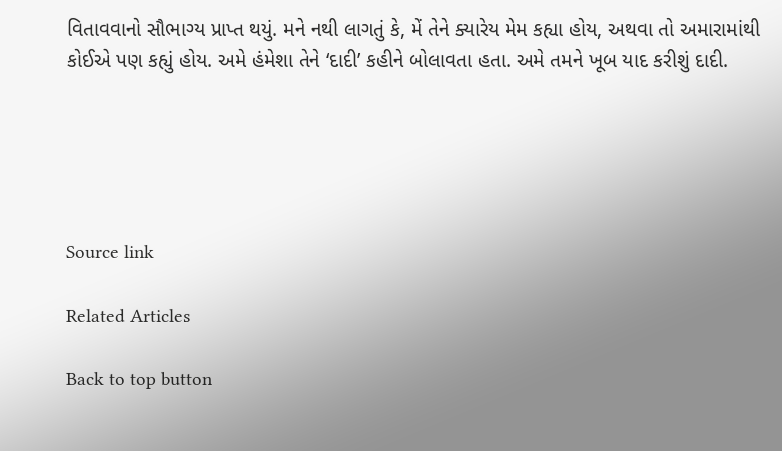વિતાવવાનો સૌભાગ્ય પ્રાપ્ત થયું. મને નથી લાગતું કે, મેં તેને ક્યારેય મેમ કહ્યા હોય, અથવા તો અમારામાંથી કોઈએ પણ કહ્યું હોય. અમે હંમેશા તેને ‘દાદી’ કહીને બોલાવતા હતા. અમે તમને ખૂબ યાદ કરીશું દાદી.





Source link

Related Articles

Back to top button